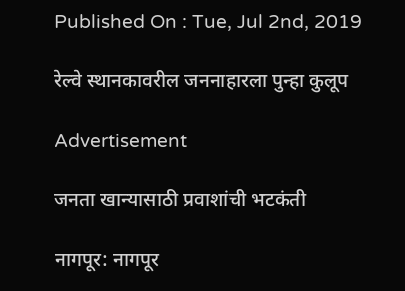Published On : Tue, Jul 2nd, 2019

रेल्वे स्थानकावरील जननाहारला पुन्हा कुलूप

Advertisement

जनता खान्यासाठी प्रवाशांची भटकंती

नागपूर: नागपूर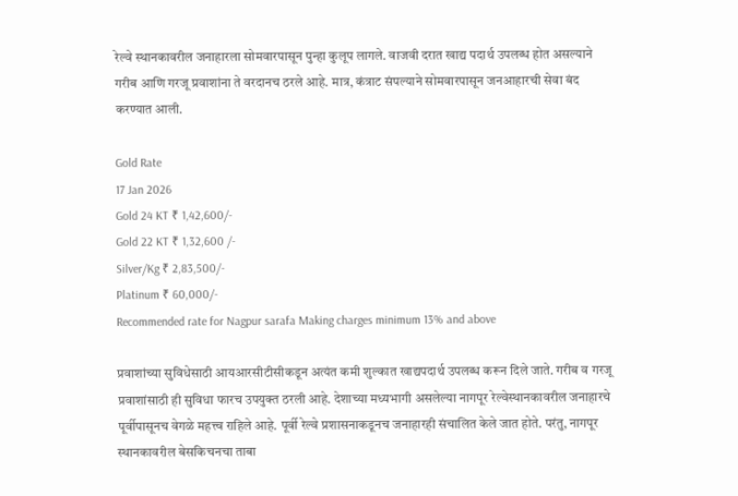रेल्वे स्थानकावरील जनाहारला सोमवारपासून पुन्हा कुलूप लागले. वाजवी दरात खाद्य पदार्थ उपलब्ध होत असल्याने गरीब आणि गरजू प्रवाशांना ते वरदानच ठरले आहे. मात्र, कंत्राट संपल्याने सोमवारपासून जनआहारची सेवा बंद करण्यात आली.

Gold Rate
17 Jan 2026
Gold 24 KT ₹ 1,42,600/-
Gold 22 KT ₹ 1,32,600 /-
Silver/Kg ₹ 2,83,500/-
Platinum ₹ 60,000/-
Recommended rate for Nagpur sarafa Making charges minimum 13% and above

प्रवाशांच्या सुविधेसाठी आयआरसीटीसीकडून अत्यंत कमी शुल्कात खाद्यपदार्थ उपलब्ध करून दिले जाते. गरीब व गरजू प्रवाशांसाठी ही सुविधा फारच उपयुक्त ठरली आहे. देशाच्या मध्यभागी असलेल्या नागपूर रेल्वेस्थानकावरील जनाहारचे पूर्वीपासूनच वेगळे महत्त्व राहिले आहे. पूर्वी रेल्वे प्रशासनाकडूनच जनाहारही संचालित केले जात होते. परंतु, नागपूर स्थानकावरील बेसकिचनचा ताबा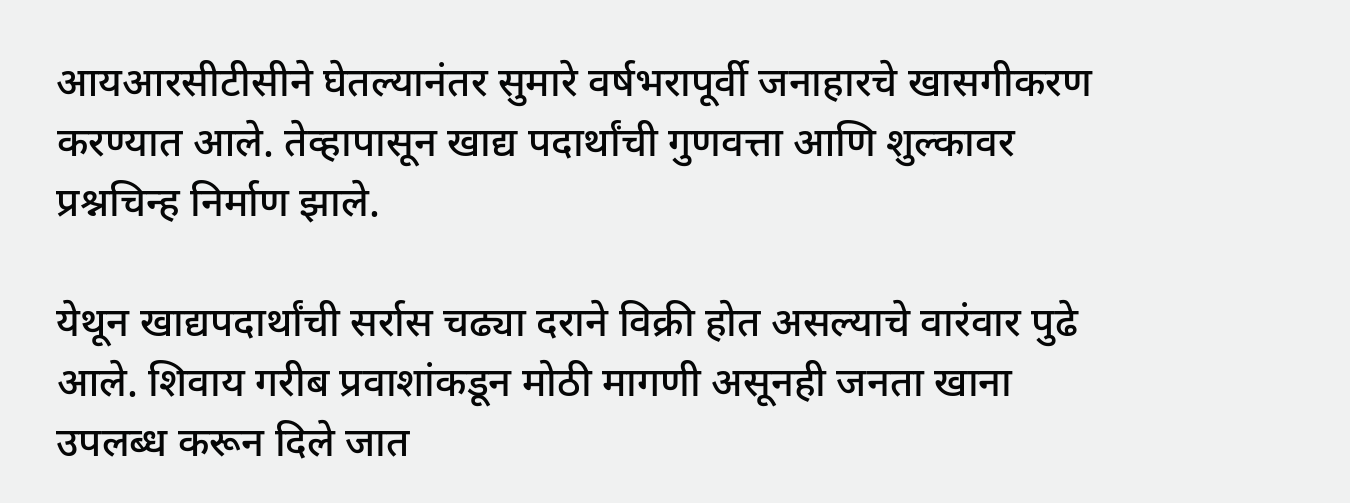आयआरसीटीसीने घेतल्यानंतर सुमारे वर्षभरापूर्वी जनाहारचे खासगीकरण करण्यात आले. तेव्हापासून खाद्य पदार्थांची गुणवत्ता आणि शुल्कावर प्रश्नचिन्ह निर्माण झाले.

येथून खाद्यपदार्थांची सर्रास चढ्या दराने विक्री होत असल्याचे वारंवार पुढे आले. शिवाय गरीब प्रवाशांकडून मोठी मागणी असूनही जनता खाना उपलब्ध करून दिले जात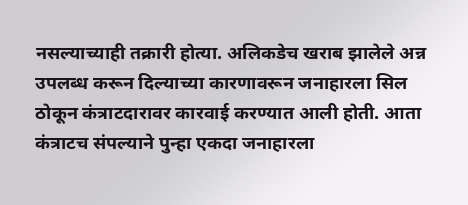नसल्याच्याही तक्रारी होत्या. अलिकडेच खराब झालेले अन्न उपलब्ध करून दिल्याच्या कारणावरून जनाहारला सिल ठोकून कंत्राटदारावर कारवाई करण्यात आली होती. आता कंत्राटच संपल्याने पुन्हा एकदा जनाहारला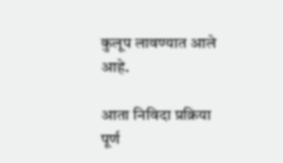कुलूप लावण्यात आले आहे.

आता निविदा प्रक्रिया पूर्ण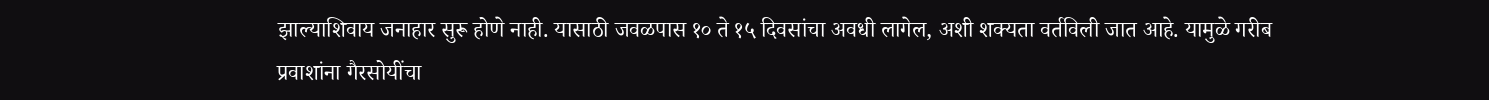झाल्याशिवाय जनाहार सुरू होणे नाही. यासाठी जवळपास १० ते १५ दिवसांचा अवधी लागेल, अशी शक्यता वर्तविली जात आहे. यामुळे गरीब प्रवाशांना गैरसोयींचा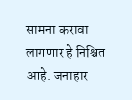सामना करावा लागणार हे निश्चित आहे. जनाहार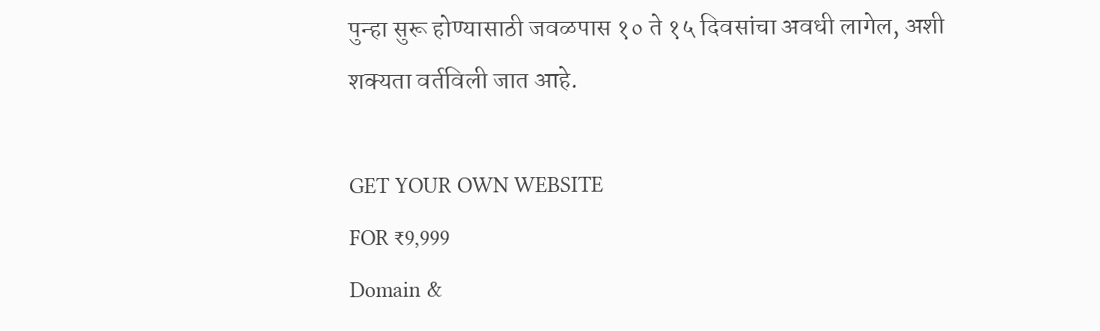पुन्हा सुरू होण्यासाठी जवळपास १० ते १५ दिवसांचा अवधी लागेल, अशी शक्यता वर्तविली जात आहे.

GET YOUR OWN WEBSITE
FOR ₹9,999
Domain &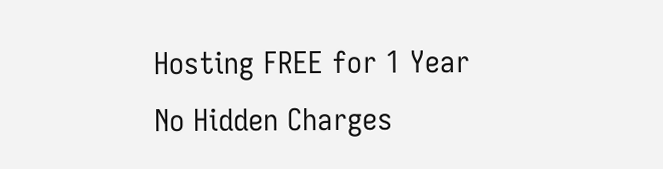Hosting FREE for 1 Year
No Hidden Charges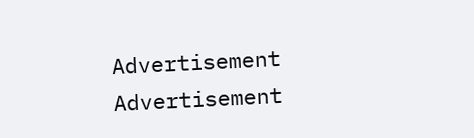Advertisement
Advertisement